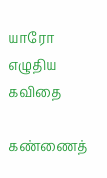யாரோ எழுதிய கவிதை

கண்ணைத்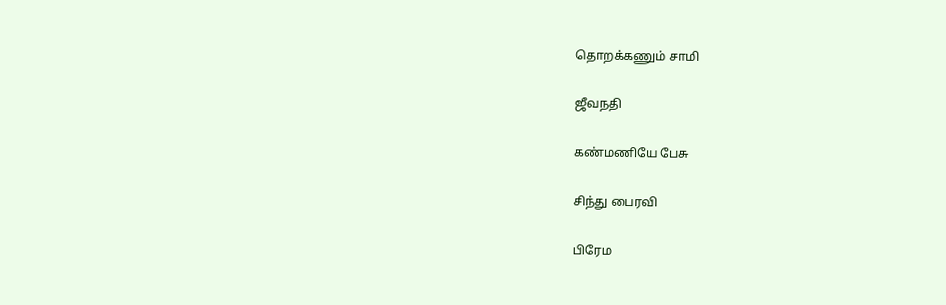தொறக்கணும் சாமி

ஜீவநதி

கண்மணியே பேசு

சிந்து பைரவி

பிரேம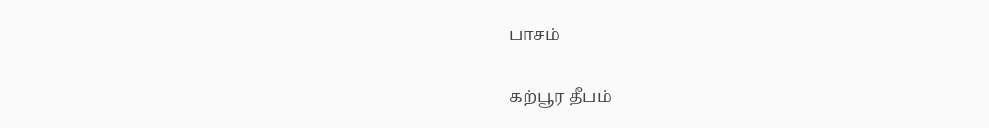பாசம்

கற்பூர தீபம்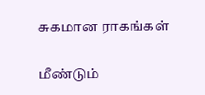சுகமான ராகங்கள்

மீண்டும்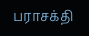பராசக்தி